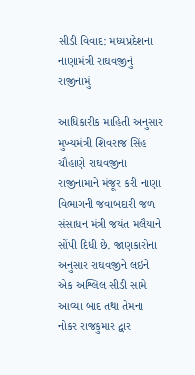સીડી વિવાદ: મધ્યપ્રદેશના નાણામંત્રી રાઘવજીનું રાજીનામું

આધિકારીક માહિતી અનુસાર મુખ્યમંત્રી શિવરાજ સિંહ ચૌહાણે રાઘવજીના રાજીનામાને મંજૂર કરી નાણા વિભાગની જવાબદારી જળ સંસાધન મંત્રી જયંત મલૈયાને સોંપી દિધી છે. જાણકારોના અનુસાર રાઘવજીને લઇને એક અશ્લિલ સીડી સામે આવ્યા બાદ તથા તેમના નોકર રાજકુમાર દ્વાર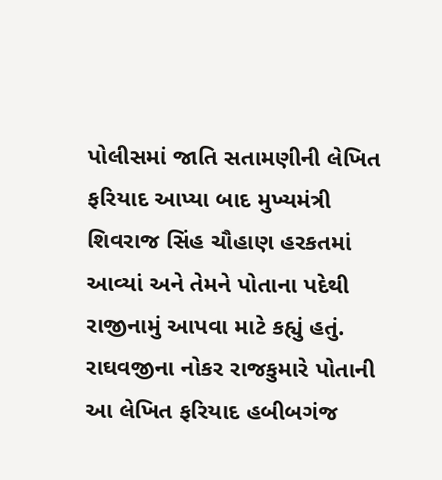પોલીસમાં જાતિ સતામણીની લેખિત ફરિયાદ આપ્યા બાદ મુખ્યમંત્રી શિવરાજ સિંહ ચૌહાણ હરકતમાં આવ્યાં અને તેમને પોતાના પદેથી રાજીનામું આપવા માટે કહ્યું હતું. રાઘવજીના નોકર રાજકુમારે પોતાની આ લેખિત ફરિયાદ હબીબગંજ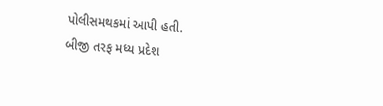પોલીસમથકમાં આપી હતી.
બીજી તરફ મધ્ય પ્રદેશ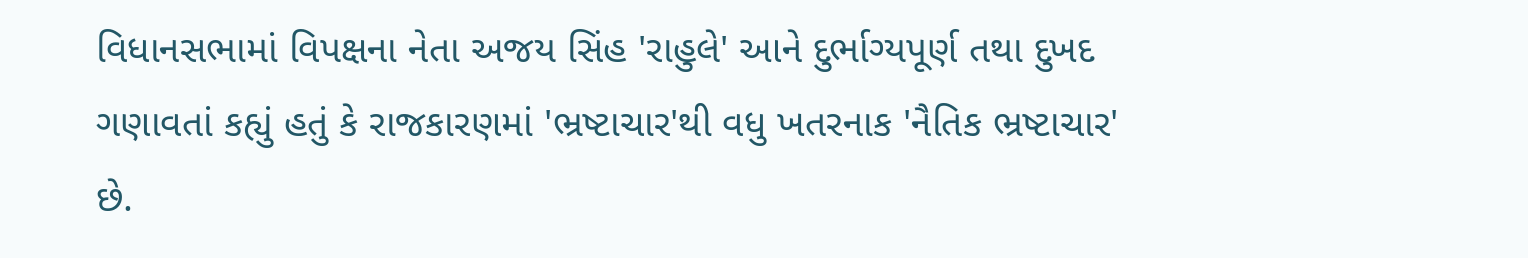વિધાનસભામાં વિપક્ષના નેતા અજય સિંહ 'રાહુલે' આને દુર્ભાગ્યપૂર્ણ તથા દુખદ ગણાવતાં કહ્યું હતું કે રાજકારણમાં 'ભ્રષ્ટાચાર'થી વધુ ખતરનાક 'નૈતિક ભ્રષ્ટાચાર' છે.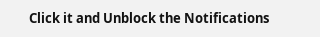Click it and Unblock the Notifications